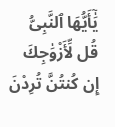يَٰٓأَيُّهَا ٱلنَّبِىُّ قُل لِّأَزْوَٰجِكَ إِن كُنتُنَّ تُرِدْنَ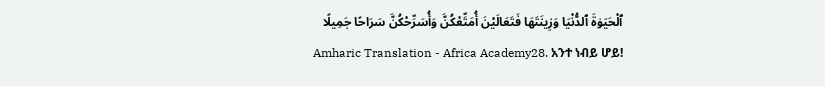ٱلْحَيَوٰةَ ٱلدُّنْيَا وَزِينَتَهَا فَتَعَالَيْنَ أُمَتِّعْكُنَّ وَأُسَرِّحْكُنَّ سَرَاحًا جَمِيلًا
Amharic Translation - Africa Academy28. አንተ ነብይ ሆይ!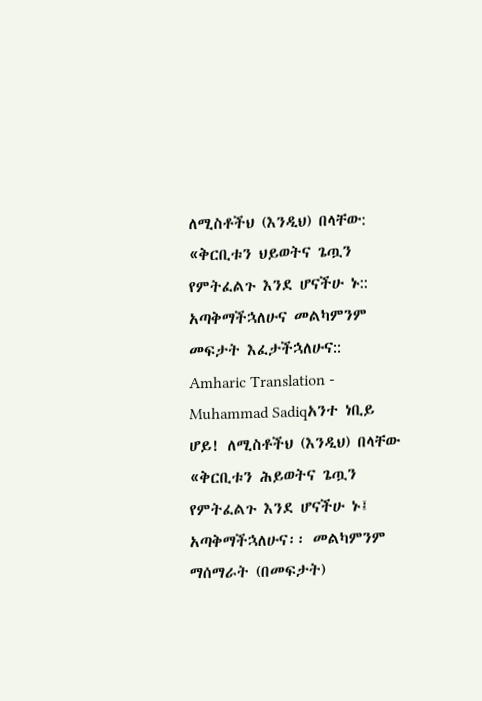ለሚስቶችህ (እንዲህ) በላቸው: «ቅርቢቱን ህይወትና ጌጧን የምትፈልጉ እንደ ሆናችሁ ኑ:: አጣቅማችኋለሁና መልካምንም መፍታት እፈታችኋለሁና::
Amharic Translation - Muhammad Sadiqአንተ ነቢይ ሆይ! ለሚስቶችህ (እንዲህ) በላቸው «ቅርቢቱን ሕይወትና ጌጧን የምትፈልጉ እንደ ሆናችሁ ኑ፤ አጣቅማችኋለሁና፡፡ መልካምንም ማሰማራት (በመፍታት)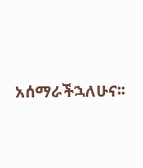አሰማራችኋለሁና፡፡